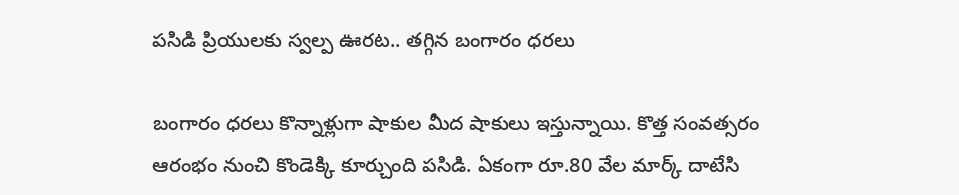పసిడి ప్రియులకు స్వల్ప ఊరట.. తగ్గిన బంగారం ధరలు

బంగారం ధరలు కొన్నాళ్లుగా షాకుల మీద షాకులు ఇస్తున్నాయి. కొత్త సంవత్సరం ఆరంభం నుంచి కొండెక్కి కూర్చుంది పసిడి. ఏకంగా రూ.80 వేల మార్క్ దాటేసి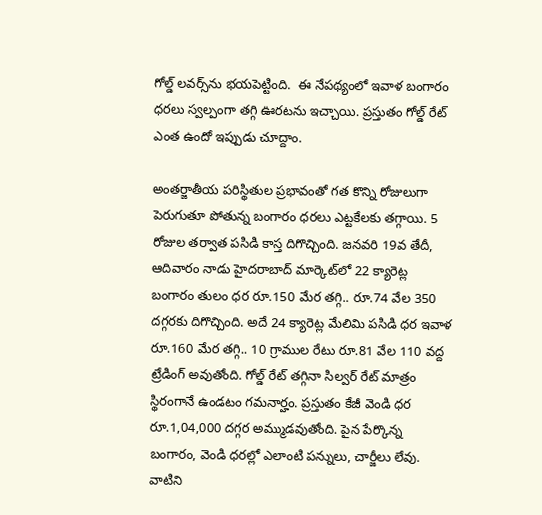గోల్డ్ లవర్స్‌ను భయపెట్టింది.  ఈ నేపథ్యంలో ఇవాళ బంగారం ధరలు స్వల్పంగా తగ్గి ఊరటను ఇచ్చాయి. ప్రస్తుతం గోల్డ్ రేట్ ఎంత ఉందో ఇప్పుడు చూద్దాం.

అంతర్జాతీయ పరిస్థితుల ప్రభావంతో గత కొన్ని రోజులుగా పెరుగుతూ పోతున్న బంగారం ధరలు ఎట్టకేలకు తగ్గాయి. 5 రోజుల తర్వాత పసిడి కాస్త దిగొచ్చింది. జనవరి 19వ తేదీ, ఆదివారం నాడు హైదరాబాద్ మార్కెట్‌లో 22 క్యారెట్ల బంగారం తులం ధర రూ.150 మేర తగ్గి.. రూ.74 వేల 350 దగ్గరకు దిగొచ్చింది. అదే 24 క్యారెట్ల మేలిమి పసిడి ధర ఇవాళ రూ.160 మేర తగ్గి.. 10 గ్రాముల రేటు రూ.81 వేల 110 వద్ద ట్రేడింగ్ అవుతోంది. గోల్డ్ రేట్ తగ్గినా సిల్వర్ రేట్ మాత్రం స్థిరంగానే ఉండటం గమనార్హం. ప్రస్తుతం కేజీ వెండి ధర రూ.1,04,000 దగ్గర అమ్ముడవుతోంది. పైన పేర్కొన్న బంగారం, వెండి ధరల్లో ఎలాంటి పన్నులు, చార్జీలు లేవు. వాటిని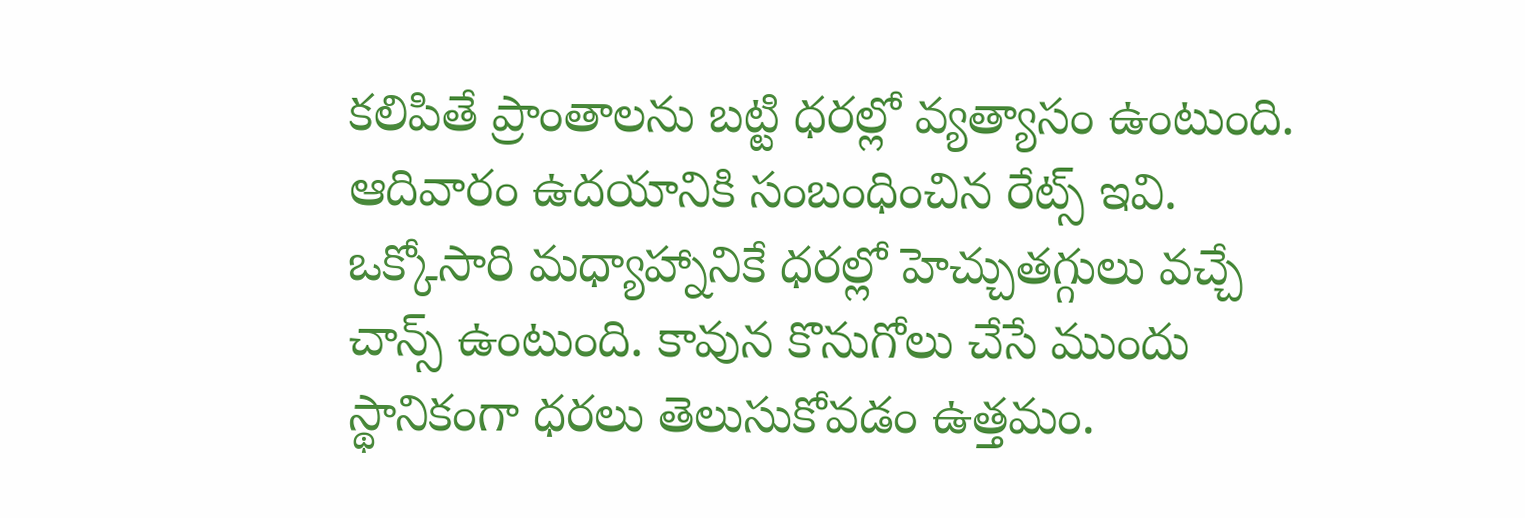కలిపితే ప్రాంతాలను బట్టి ధరల్లో వ్యత్యాసం ఉంటుంది. ఆదివారం ఉదయానికి సంబంధించిన రేట్స్ ఇవి. ఒక్కోసారి మధ్యాహ్నానికే ధరల్లో హెచ్చుతగ్గులు వచ్చే చాన్స్ ఉంటుంది. కావున కొనుగోలు చేసే ముందు స్థానికంగా ధరలు తెలుసుకోవడం ఉత్తమం.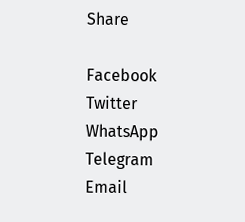Share

Facebook
Twitter
WhatsApp
Telegram
Email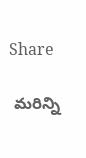Share

 మరిన్ని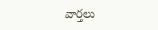వార్తలు